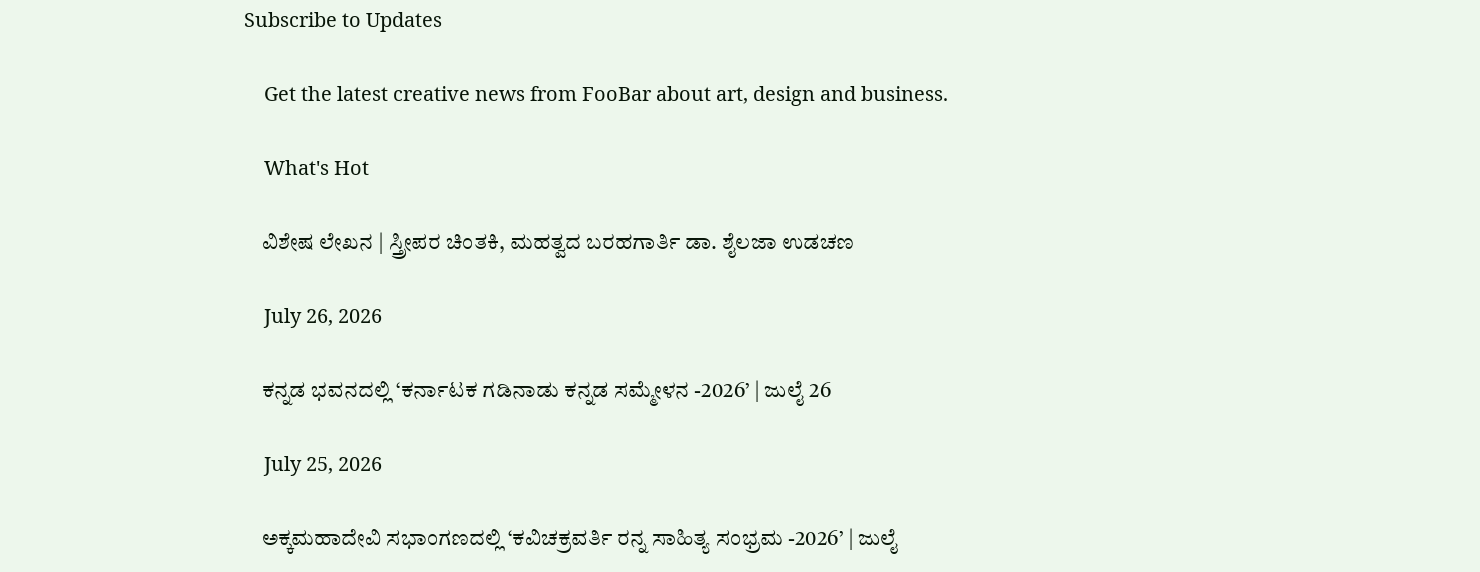Subscribe to Updates

    Get the latest creative news from FooBar about art, design and business.

    What's Hot

    ವಿಶೇಷ ಲೇಖನ | ಸ್ತ್ರೀಪರ ಚಿಂತಕಿ, ಮಹತ್ವದ ಬರಹಗಾರ್ತಿ ಡಾ. ಶೈಲಜಾ ಉಡಚಣ

    July 26, 2026

    ಕನ್ನಡ ಭವನದಲ್ಲಿ ‘ಕರ್ನಾಟಕ ಗಡಿನಾಡು ಕನ್ನಡ ಸಮ್ಮೇಳನ -2026’ | ಜುಲೈ 26

    July 25, 2026

    ಅಕ್ಕಮಹಾದೇವಿ ಸಭಾಂಗಣದಲ್ಲಿ ‘ಕವಿಚಕ್ರವರ್ತಿ ರನ್ನ ಸಾಹಿತ್ಯ ಸಂಭ್ರಮ -2026’ | ಜುಲೈ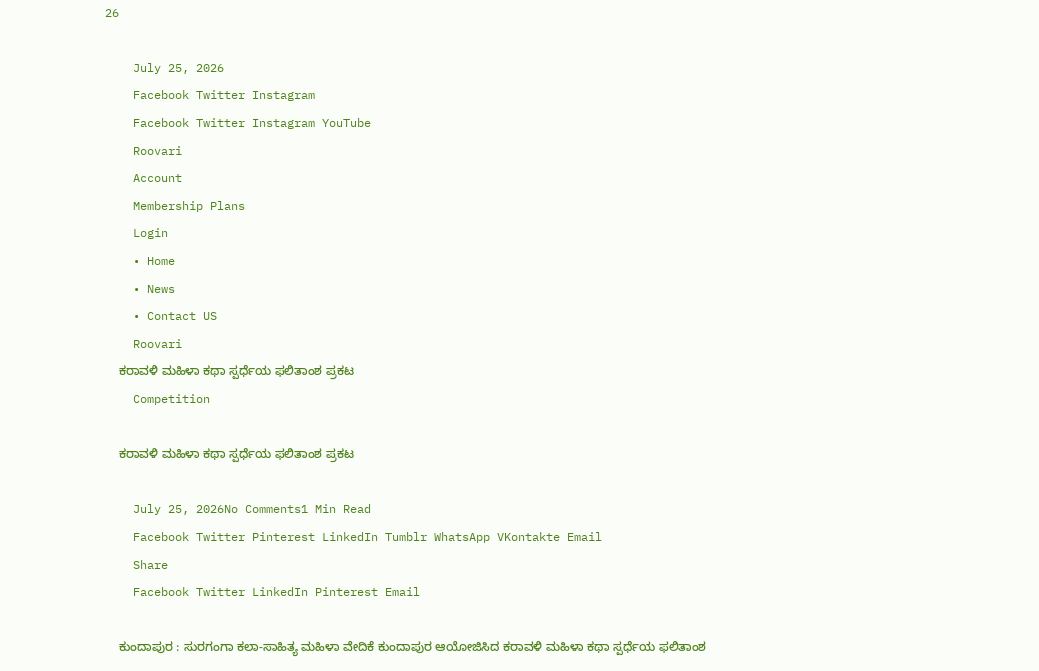26

    July 25, 2026
    Facebook Twitter Instagram
    Facebook Twitter Instagram YouTube
    Roovari
    Account
    Membership Plans
    Login
    • Home
    • News
    • Contact US
    Roovari
    ಕರಾವಳಿ ಮಹಿಳಾ ಕಥಾ ಸ್ಪರ್ಧೆಯ ಫಲಿತಾಂಶ ಪ್ರಕಟ
    Competition

    ಕರಾವಳಿ ಮಹಿಳಾ ಕಥಾ ಸ್ಪರ್ಧೆಯ ಫಲಿತಾಂಶ ಪ್ರಕಟ

    July 25, 2026No Comments1 Min Read
    Facebook Twitter Pinterest LinkedIn Tumblr WhatsApp VKontakte Email
    Share
    Facebook Twitter LinkedIn Pinterest Email

    ಕುಂದಾಪುರ : ಸುರಗಂಗಾ ಕಲಾ-ಸಾಹಿತ್ಯ ಮಹಿಳಾ ವೇದಿಕೆ ಕುಂದಾಪುರ ಆಯೋಜಿಸಿದ ಕರಾವಳಿ ಮಹಿಳಾ ಕಥಾ ಸ್ಪರ್ಧೆಯ ಫಲಿತಾಂಶ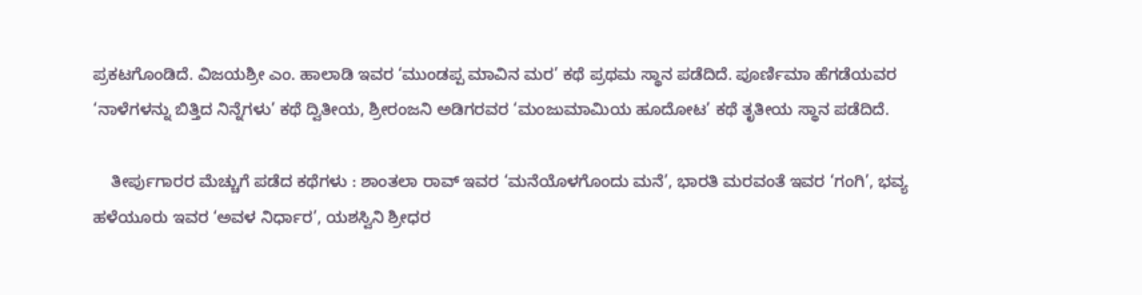ಪ್ರಕಟಗೊಂಡಿದೆ. ವಿಜಯಶ್ರೀ ಎಂ. ಹಾಲಾಡಿ ಇವರ ‘ಮುಂಡಪ್ಪ ಮಾವಿನ ಮರ’ ಕಥೆ ಪ್ರಥಮ ಸ್ಥಾನ ಪಡೆದಿದೆ. ಪೂರ್ಣಿಮಾ ಹೆಗಡೆಯವರ ‘ನಾಳೆಗಳನ್ನು ಬಿತ್ತಿದ ನಿನ್ನೆಗಳು’ ಕಥೆ ದ್ವಿತೀಯ, ಶ್ರೀರಂಜನಿ ಅಡಿಗರವರ ‘ಮಂಜುಮಾಮಿಯ ಹೂದೋಟ’ ಕಥೆ ತೃತೀಯ ಸ್ಥಾನ ಪಡೆದಿದೆ.

    ತೀರ್ಪುಗಾರರ ಮೆಚ್ಚುಗೆ ಪಡೆದ ಕಥೆಗಳು : ಶಾಂತಲಾ ರಾವ್ ಇವರ ‘ಮನೆಯೊಳಗೊಂದು ಮನೆ’, ಭಾರತಿ ಮರವಂತೆ ಇವರ ‘ಗಂಗಿ’, ಭವ್ಯ ಹಳೆಯೂರು ಇವರ ‘ಅವಳ ನಿರ್ಧಾರ’, ಯಶಸ್ವಿನಿ ಶ್ರೀಧರ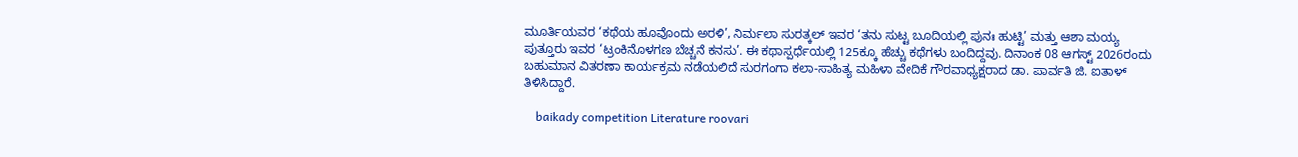ಮೂರ್ತಿಯವರ ‘ಕಥೆಯ ಹೂವೊಂದು ಅರಳಿ’, ನಿರ್ಮಲಾ ಸುರತ್ಕಲ್ ಇವರ ‘ತನು ಸುಟ್ಟ ಬೂದಿಯಲ್ಲಿ ಪುನಃ ಹುಟ್ಟಿ’ ಮತ್ತು ಆಶಾ ಮಯ್ಯ ಪುತ್ತೂರು ಇವರ ‘ಟ್ರಂಕಿನೊಳಗಣ ಬೆಚ್ಚನೆ ಕನಸು’. ಈ ಕಥಾಸ್ಪರ್ಧೆಯಲ್ಲಿ 125ಕ್ಕೂ ಹೆಚ್ಚು ಕಥೆಗಳು ಬಂದಿದ್ದವು. ದಿನಾಂಕ 08 ಆಗಸ್ಟ್ 2026ರಂದು ಬಹುಮಾನ ವಿತರಣಾ ಕಾರ್ಯಕ್ರಮ ನಡೆಯಲಿದೆ ಸುರಗಂಗಾ ಕಲಾ-ಸಾಹಿತ್ಯ ಮಹಿಳಾ ವೇದಿಕೆ ಗೌರವಾಧ್ಯಕ್ಷರಾದ ಡಾ. ಪಾರ್ವತಿ ಜಿ. ಐತಾಳ್ ತಿಳಿಸಿದ್ದಾರೆ.

    baikady competition Literature roovari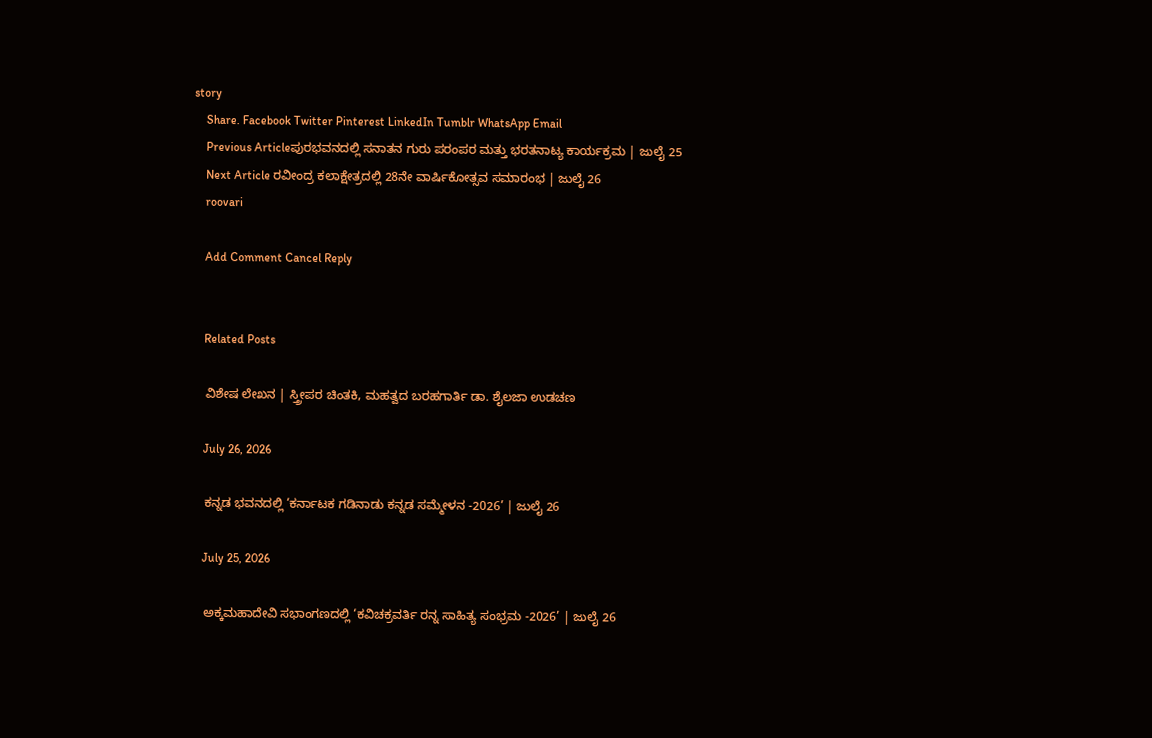story
    Share. Facebook Twitter Pinterest LinkedIn Tumblr WhatsApp Email
    Previous Articleಪುರಭವನದಲ್ಲಿ ಸನಾತನ ಗುರು ಪರಂಪರ ಮತ್ತು ಭರತನಾಟ್ಯ ಕಾರ್ಯಕ್ರಮ | ಜುಲೈ 25
    Next Article ರವೀಂದ್ರ ಕಲಾಕ್ಷೇತ್ರದಲ್ಲಿ 28ನೇ ವಾರ್ಷಿಕೋತ್ಸವ ಸಮಾರಂಭ | ಜುಲೈ 26
    roovari

    Add Comment Cancel Reply


    Related Posts

    ವಿಶೇಷ ಲೇಖನ | ಸ್ತ್ರೀಪರ ಚಿಂತಕಿ, ಮಹತ್ವದ ಬರಹಗಾರ್ತಿ ಡಾ. ಶೈಲಜಾ ಉಡಚಣ

    July 26, 2026

    ಕನ್ನಡ ಭವನದಲ್ಲಿ ‘ಕರ್ನಾಟಕ ಗಡಿನಾಡು ಕನ್ನಡ ಸಮ್ಮೇಳನ -2026’ | ಜುಲೈ 26

    July 25, 2026

    ಅಕ್ಕಮಹಾದೇವಿ ಸಭಾಂಗಣದಲ್ಲಿ ‘ಕವಿಚಕ್ರವರ್ತಿ ರನ್ನ ಸಾಹಿತ್ಯ ಸಂಭ್ರಮ -2026’ | ಜುಲೈ 26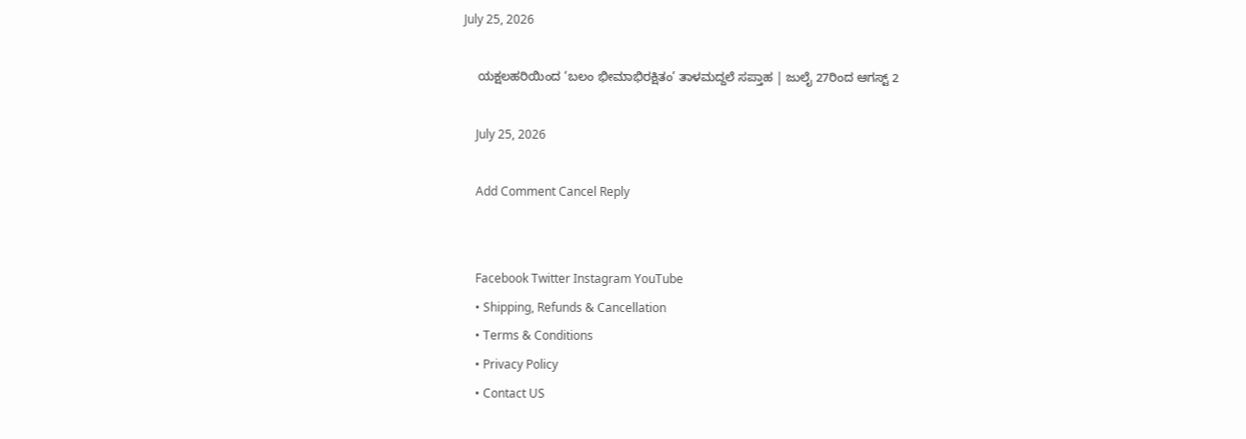July 25, 2026

    ಯಕ್ಷಲಹರಿಯಿಂದ ‘ಬಲಂ ಭೀಮಾಭಿರಕ್ಷಿತಂ’ ತಾಳಮದ್ದಲೆ ಸಪ್ತಾಹ | ಜುಲೈ 27ರಿಂದ ಆಗಸ್ಟ್ 2

    July 25, 2026

    Add Comment Cancel Reply


    Facebook Twitter Instagram YouTube
    • Shipping, Refunds & Cancellation
    • Terms & Conditions
    • Privacy Policy
    • Contact US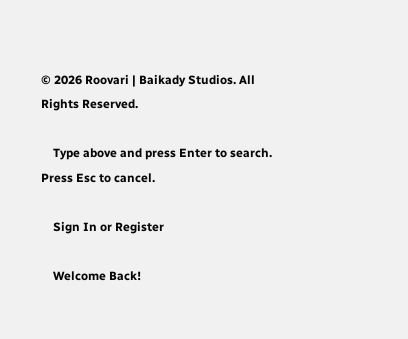© 2026 Roovari | Baikady Studios. All Rights Reserved.

    Type above and press Enter to search. Press Esc to cancel.

    Sign In or Register

    Welcome Back!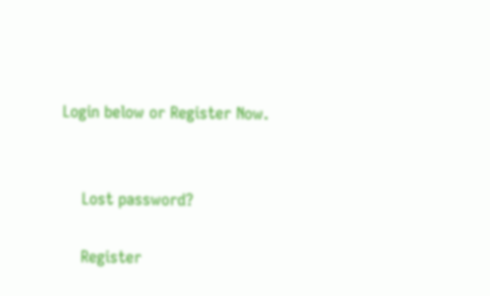Login below or Register Now.


    Lost password?

    Register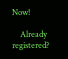Now!

    Already registered?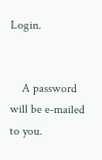Login.


    A password will be e-mailed to you.